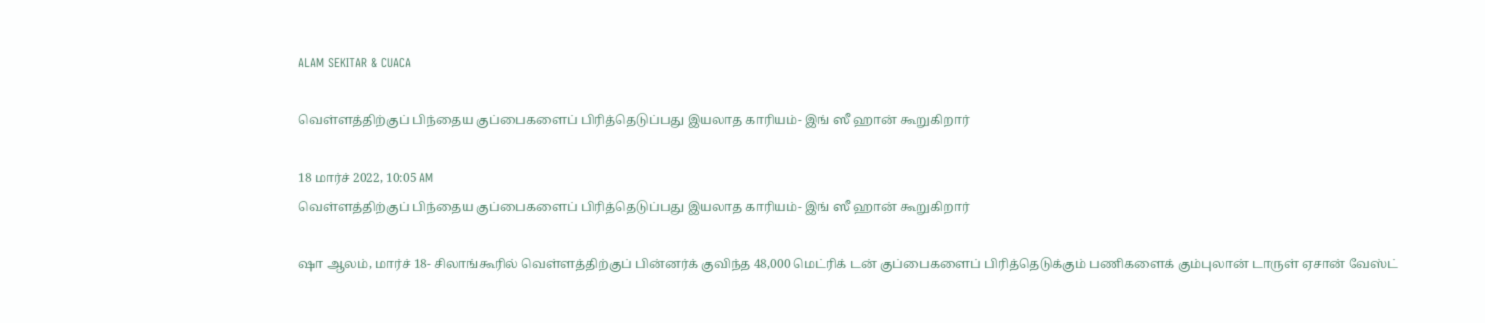ALAM SEKITAR & CUACA

வெள்ளத்திற்குப் பிந்தைய குப்பைகளைப் பிரித்தெடுப்பது இயலாத காரியம்- இங் ஸீ ஹான் கூறுகிறார்

18 மார்ச் 2022, 10:05 AM
வெள்ளத்திற்குப் பிந்தைய குப்பைகளைப் பிரித்தெடுப்பது இயலாத காரியம்- இங் ஸீ ஹான் கூறுகிறார்

ஷா ஆலம், மார்ச் 18- சிலாங்கூரில் வெள்ளத்திற்குப் பின்னர்க் குவிந்த 48,000 மெட்ரிக் டன் குப்பைகளைப் பிரித்தெடுக்கும் பணிகளைக் கும்புலான் டாருள் ஏசான் வேஸ்ட்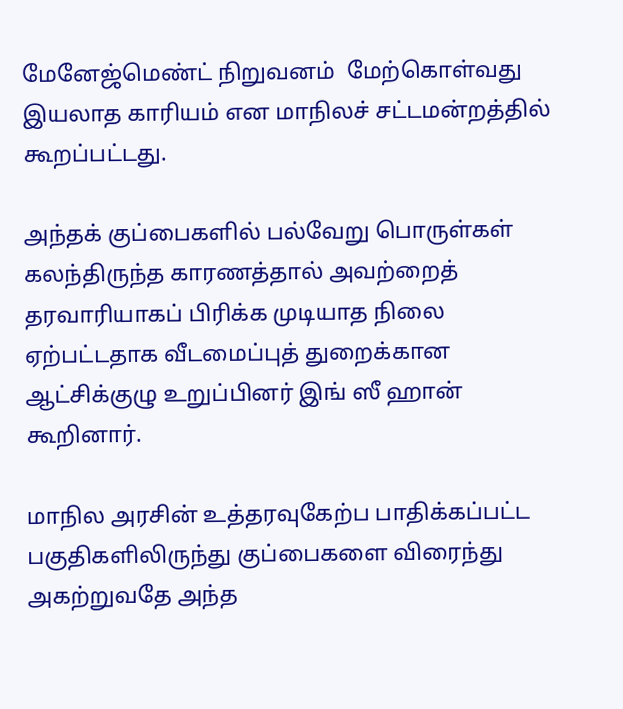மேனேஜ்மெண்ட் நிறுவனம்  மேற்கொள்வது இயலாத காரியம் என மாநிலச் சட்டமன்றத்தில்  கூறப்பட்டது.

அந்தக் குப்பைகளில் பல்வேறு பொருள்கள் கலந்திருந்த காரணத்தால் அவற்றைத் தரவாரியாகப் பிரிக்க முடியாத நிலை ஏற்பட்டதாக வீடமைப்புத் துறைக்கான ஆட்சிக்குழு உறுப்பினர் இங் ஸீ ஹான் கூறினார்.

மாநில அரசின் உத்தரவுகேற்ப பாதிக்கப்பட்ட பகுதிகளிலிருந்து குப்பைகளை விரைந்து அகற்றுவதே அந்த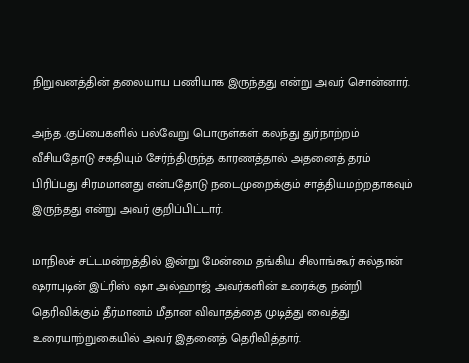நிறுவனத்தின் தலையாய பணியாக இருந்தது என்று அவர் சொன்னார்.

அந்த .குப்பைகளில் பல்வேறு பொருள்கள் கலந்து துர்நாற்றம் வீசியதோடு சகதியும் சேர்ந்திருந்த காரணத்தால் அதனைத் தரம் பிரிப்பது சிரமமானது என்பதோடு நடைமுறைக்கும் சாத்தியமற்றதாகவும் இருந்தது என்று அவர் குறிப்பிட்டார்.

மாநிலச் சட்டமன்றத்தில் இன்று மேன்மை தங்கிய சிலாங்கூர் சுல்தான் ஷராபுடின் இட்ரிஸ் ஷா அல்ஹாஜ் அவர்களின் உரைக்கு நன்றி தெரிவிக்கும் தீர்மானம் மீதான விவாதத்தை முடித்து வைத்து உரையாற்றுகையில் அவர் இதனைத் தெரிவித்தார்.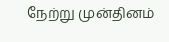நேற்று முன்தினம்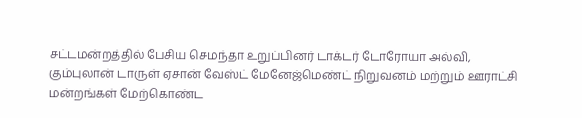சட்டமன்றத்தில் பேசிய செமந்தா உறுப்பினர் டாக்டர் டோரோயா அல்வி, கும்புலான் டாருள் ஏசான் வேஸ்ட் மேனேஜ்மெண்ட் நிறுவனம் மற்றும் ஊராட்சி மன்றங்கள் மேற்கொண்ட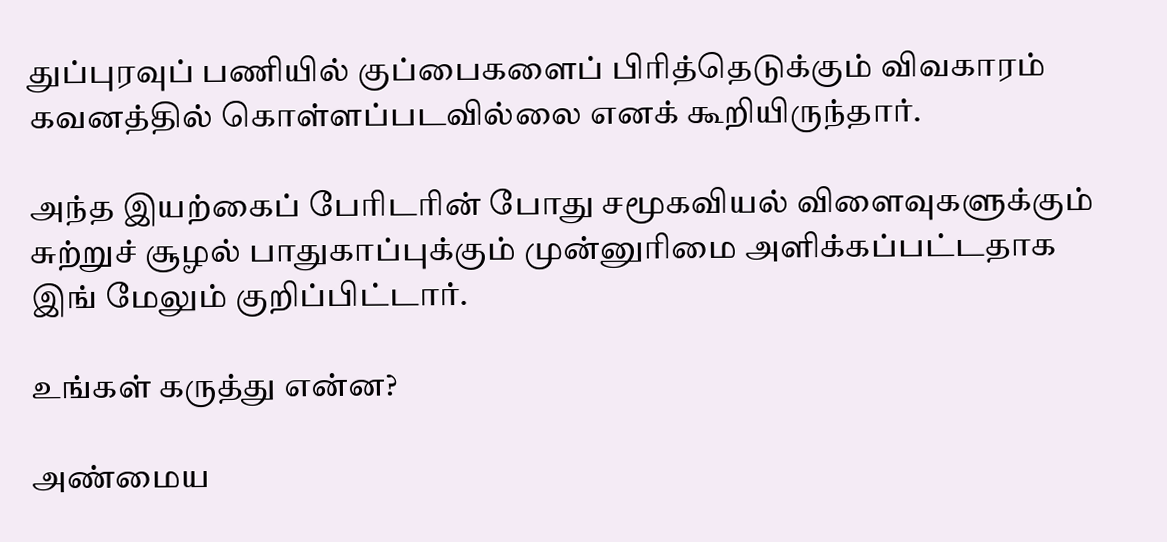துப்புரவுப் பணியில் குப்பைகளைப் பிரித்தெடுக்கும் விவகாரம் கவனத்தில் கொள்ளப்படவில்லை எனக் கூறியிருந்தார்.

அந்த இயற்கைப் பேரிடரின் போது சமூகவியல் விளைவுகளுக்கும் சுற்றுச் சூழல் பாதுகாப்புக்கும் முன்னுரிமை அளிக்கப்பட்டதாக இங் மேலும் குறிப்பிட்டார்.

உங்கள் கருத்து என்ன?

அண்மைய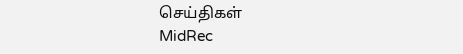செய்திகள்
MidRec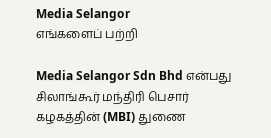Media Selangor
எங்களைப் பற்றி

Media Selangor Sdn Bhd என்பது சிலாங்கூர் மந்திரி பெசார் கழகத்தின் (MBI) துணை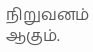நிறுவனம் ஆகும்.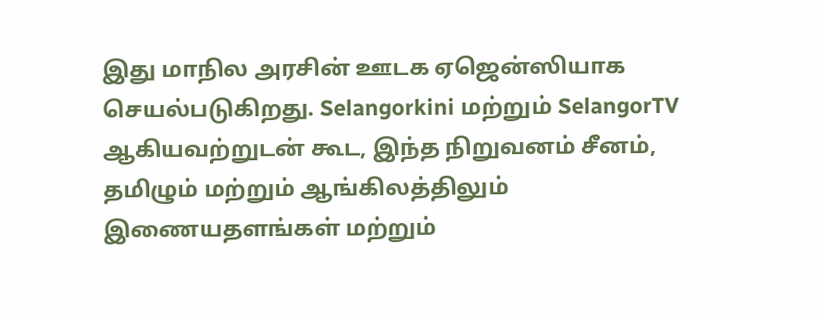இது மாநில அரசின் ஊடக ஏஜென்ஸியாக செயல்படுகிறது. Selangorkini மற்றும் SelangorTV ஆகியவற்றுடன் கூட, இந்த நிறுவனம் சீனம், தமிழும் மற்றும் ஆங்கிலத்திலும் இணையதளங்கள் மற்றும்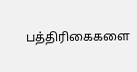பத்திரிகைகளை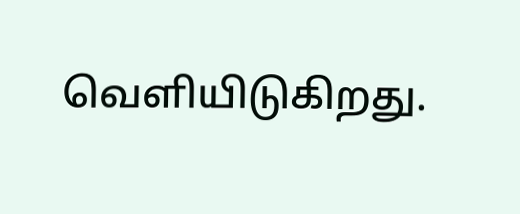வெளியிடுகிறது.